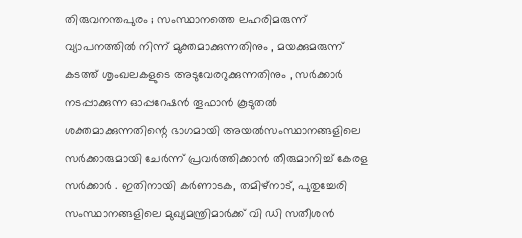തിരുവനന്തപുരം ; സംസ്ഥാനത്തെ ലഹരിമരുന്ന് വ്യാപനത്തിൽ നിന്ന് മുക്തമാക്കുന്നതിനും , മയക്കുമരുന്ന് കടത്ത് ശൃംഖലകളുടെ അടുവേരറുക്കുന്നതിനും , സർക്കാർ നടപ്പാക്കുന്ന ഓപ്പറേഷൻ തൂഫാൻ കൂടുതൽ ശക്തമാക്കുന്നതിന്റെ ഭാഗമായി അയൽസംസ്ഥാനങ്ങളിലെ സർക്കാരുമായി ചേർന്ന് പ്രവർത്തിക്കാൻ തീരുമാനിച്ച് കേരള സർക്കാർ . ഇതിനായി കർണാടക, തമിഴ്നാട്, പുതുച്ചേരി സംസ്ഥാനങ്ങളിലെ മുഖ്യമന്ത്രിമാർക്ക് വി ഡി സതീശൻ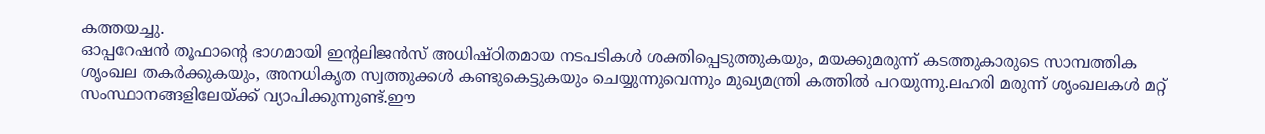കത്തയച്ചു.
ഓപ്പറേഷൻ തൂഫാന്റെ ഭാഗമായി ഇന്റലിജൻസ് അധിഷ്ഠിതമായ നടപടികൾ ശക്തിപ്പെടുത്തുകയും, മയക്കുമരുന്ന് കടത്തുകാരുടെ സാമ്പത്തിക ശൃംഖല തകർക്കുകയും, അനധികൃത സ്വത്തുക്കൾ കണ്ടുകെട്ടുകയും ചെയ്യുന്നുവെന്നും മുഖ്യമന്ത്രി കത്തിൽ പറയുന്നു.ലഹരി മരുന്ന് ശൃംഖലകൾ മറ്റ് സംസ്ഥാനങ്ങളിലേയ്ക്ക് വ്യാപിക്കുന്നുണ്ട്.ഈ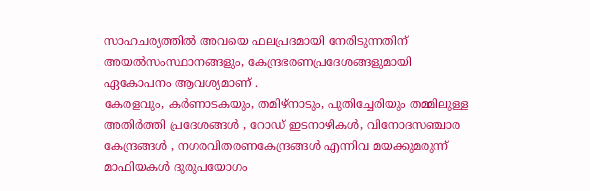സാഹചര്യത്തിൽ അവയെ ഫലപ്രദമായി നേരിടുന്നതിന് അയൽസംസ്ഥാനങ്ങളും, കേന്ദ്രഭരണപ്രദേശങ്ങളുമായി ഏകോപനം ആവശ്യമാണ് .
കേരളവും, കർണാടകയും, തമിഴ്നാടും, പുതിച്ചേരിയും തമ്മിലുള്ള അതിർത്തി പ്രദേശങ്ങൾ , റോഡ് ഇടനാഴികൾ, വിനോദസഞ്ചാര കേന്ദ്രങ്ങൾ , നഗരവിതരണകേന്ദ്രങ്ങൾ എന്നിവ മയക്കുമരുന്ന് മാഫിയകൾ ദുരുപയോഗം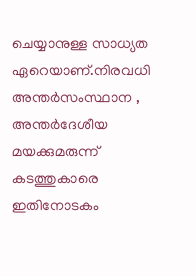ചെയ്യാനുള്ള സാധ്യത ഏറെയാണ്.നിരവധി അന്തർസംസ്ഥാന , അന്തർദേശീയ മയക്കുമരുന്ന് കടത്തുകാരെ ഇതിനോടകം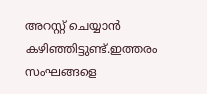അറസ്റ്റ് ചെയ്യാൻ കഴിഞ്ഞിട്ടുണ്ട്.ഇത്തരം സംഘങ്ങളെ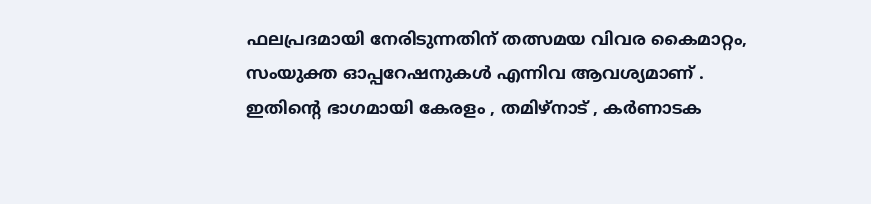ഫലപ്രദമായി നേരിടുന്നതിന് തത്സമയ വിവര കൈമാറ്റം, സംയുക്ത ഓപ്പറേഷനുകൾ എന്നിവ ആവശ്യമാണ് . ഇതിന്റെ ഭാഗമായി കേരളം , തമിഴ്നാട് , കർണാടക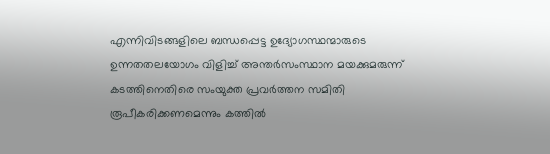എന്നിവിടങ്ങളിലെ ബന്ധപ്പെട്ട ഉദ്യോഗസ്ഥന്മാരുടെ ഉന്നതതലയോഗം വിളിച്ച് അന്തർസംസ്ഥാന മയക്കുമരുന്ന് കടത്തിനെതിരെ സംയുക്ത പ്രവർത്തന സമിതി രൂപീകരിക്കണമെന്നും കത്തിൽ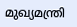മുഖ്യമന്ത്രി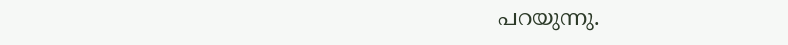പറയുന്നു.